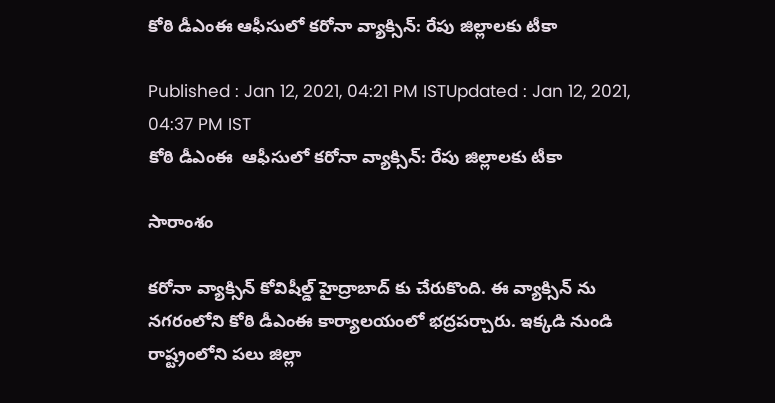కోఠి డీఎంఈ ఆఫీసులో కరోనా వ్యాక్సిన్: రేపు జిల్లాలకు టీకా

Published : Jan 12, 2021, 04:21 PM ISTUpdated : Jan 12, 2021, 04:37 PM IST
కోఠి డీఎంఈ  ఆఫీసులో కరోనా వ్యాక్సిన్: రేపు జిల్లాలకు టీకా

సారాంశం

కరోనా వ్యాక్సిన్ కోవిషీల్డ్ హైద్రాబాద్ కు చేరుకొంది. ఈ వ్యాక్సిన్ ను నగరంలోని కోఠి డీఎంఈ కార్యాలయంలో భద్రపర్చారు. ఇక్కడి నుండి రాష్ట్రంలోని పలు జిల్లా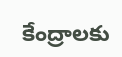కేంద్రాలకు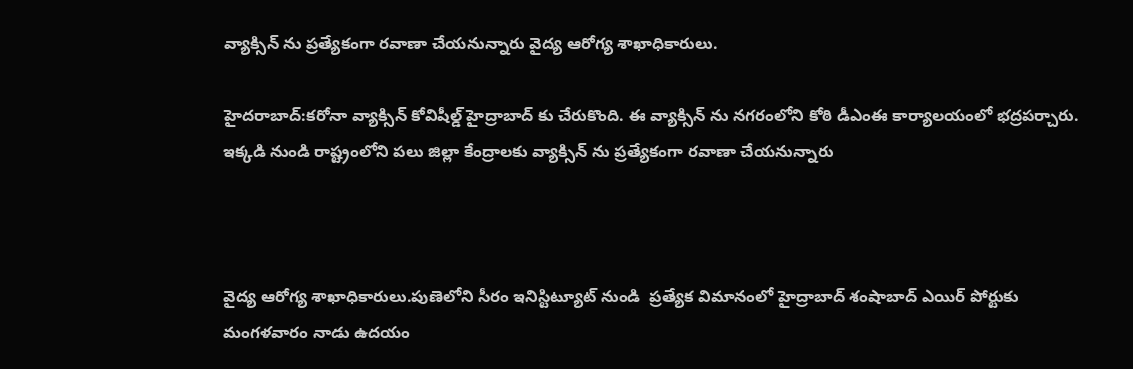వ్యాక్సిన్ ను ప్రత్యేకంగా రవాణా చేయనున్నారు వైద్య ఆరోగ్య శాఖాధికారులు.

హైదరాబాద్:కరోనా వ్యాక్సిన్ కోవిషీల్డ్ హైద్రాబాద్ కు చేరుకొంది. ఈ వ్యాక్సిన్ ను నగరంలోని కోఠి డీఎంఈ కార్యాలయంలో భద్రపర్చారు. ఇక్కడి నుండి రాష్ట్రంలోని పలు జిల్లా కేంద్రాలకు వ్యాక్సిన్ ను ప్రత్యేకంగా రవాణా చేయనున్నారు



వైద్య ఆరోగ్య శాఖాధికారులు.పుణెలోని సీరం ఇనిస్టిట్యూట్ నుండి  ప్రత్యేక విమానంలో హైద్రాబాద్ శంషాబాద్ ఎయిర్ పోర్టుకు మంగళవారం నాడు ఉదయం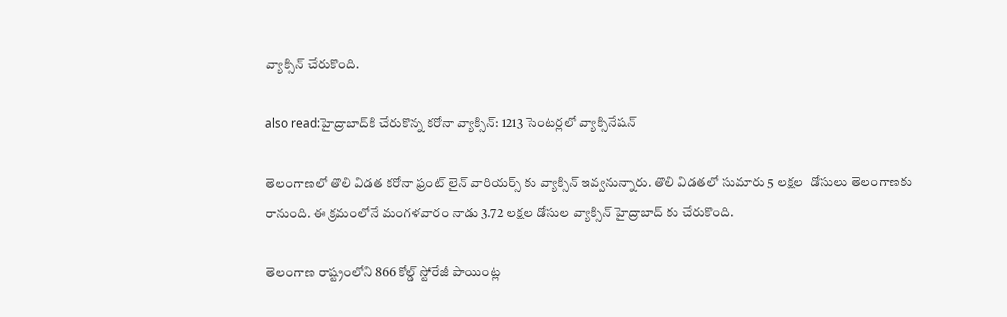వ్యాక్సిన్ చేరుకొంది.

also read:హైద్రాబాద్‌కి చేరుకొన్న కరోనా వ్యాక్సిన్: 1213 సెంటర్లలో వ్యాక్సినేషన్

తెలంగాణలో తొలి విడత కరోనా ఫ్రంట్ లైన్ వారియర్స్ కు వ్యాక్సిన్ ఇవ్వనున్నారు. తొలి విడతలో సుమారు 5 లక్షల  డోసులు తెలంగాణకు రానుంది. ఈ క్రమంలోనే మంగళవారం నాడు 3.72 లక్షల డోసుల వ్యాక్సిన్ హైద్రాబాద్ కు చేరుకొంది.

తెలంగాణ రాష్ట్రంలోని 866 కోల్డ్ స్టోరేజీ పాయింట్ల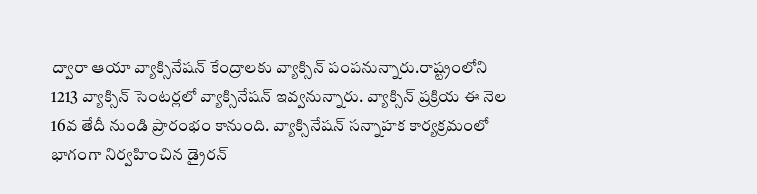ద్వారా ఆయా వ్యాక్సినేషన్ కేంద్రాలకు వ్యాక్సిన్ పంపనున్నారు.రాష్ట్రంలోని 1213 వ్యాక్సిన్ సెంటర్లలో వ్యాక్సినేషన్ ఇవ్వనున్నారు. వ్యాక్సిన్ ప్రక్రియ ఈ నెల 16వ తేదీ నుండి ప్రారంభం కానుంది. వ్యాక్సినేషన్ సన్నాహక కార్యక్రమంలో భాగంగా నిర్వహించిన డ్రైరన్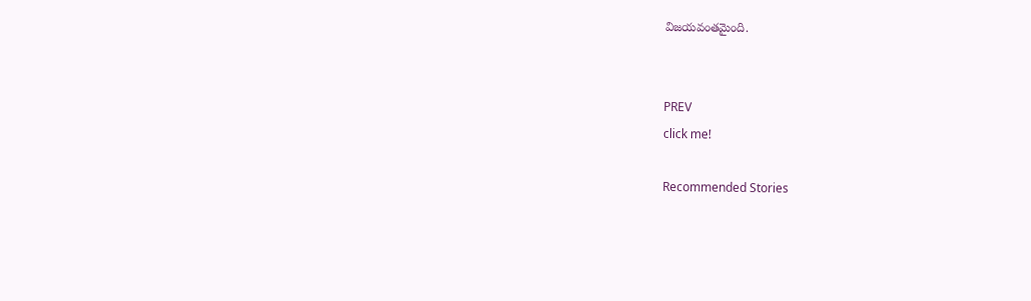విజయవంతమైంది.


PREV
click me!

Recommended Stories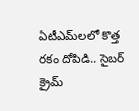ఏటీఎమ్‌లలో కొత్త ర‌కం దోపిడి.. సైబ‌ర్ క్రైమ్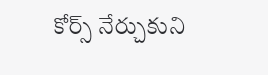కోర్స్ నేర్చుకుని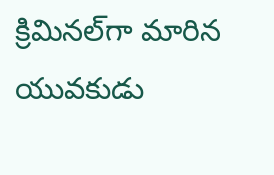క్రిమిన‌ల్‌గా మారిన యువ‌కుడు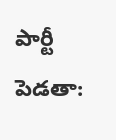పార్టీ పెడతా: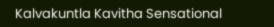Kalvakuntla Kavitha Sensational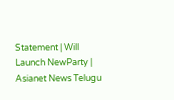Statement | Will Launch NewParty | Asianet News Telugu